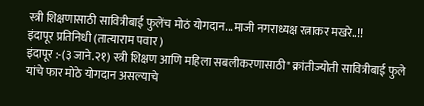स्त्री शिक्षणासाठी सावित्रीबाई फुलेंच मोठं योगदान...माजी नगराध्यक्ष रत्नाकर मखरे..!!
इंदापूर प्रतिनिधी (तात्याराम पवार )
इंदापूर :-(३ जाने.२१) स्त्री शिक्षण आणि महिला सबलीकरणासाठी" क्रांतीज्योती सावित्रीबाई फुले यांचे फार मोठे योगदान असल्याचे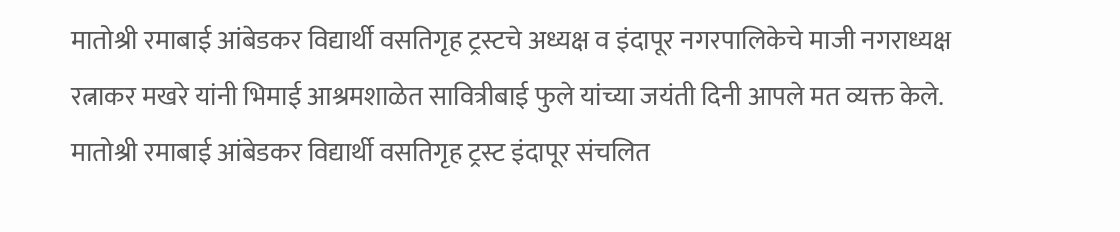मातोश्री रमाबाई आंबेडकर विद्यार्थी वसतिगृह ट्रस्टचे अध्यक्ष व इंदापूर नगरपालिकेचे माजी नगराध्यक्ष रत्नाकर मखरे यांनी भिमाई आश्रमशाळेत सावित्रीबाई फुले यांच्या जयंती दिनी आपले मत व्यक्त केले.
मातोश्री रमाबाई आंबेडकर विद्यार्थी वसतिगृह ट्रस्ट इंदापूर संचलित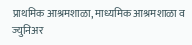प्राथमिक आश्रमशाळा, माध्यमिक आश्रमशाळा व ज्युनिअर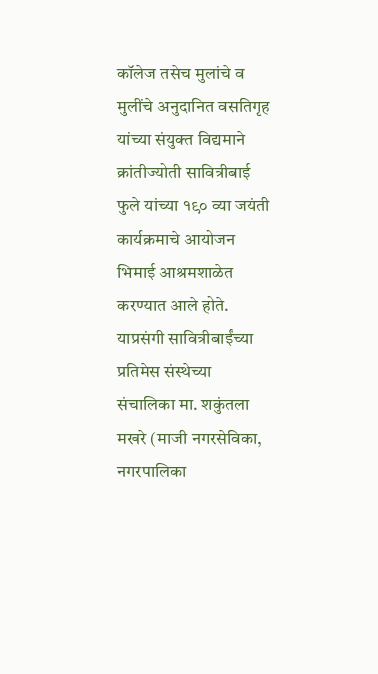कॉलेज तसेच मुलांचे व मुलींचे अनुदानित वसतिगृह यांच्या संयुक्त विद्यमाने क्रांतीज्योती सावित्रीबाई फुले यांच्या १९० व्या जयंती कार्यक्रमाचे आयोजन भिमाई आश्रमशाळेत करण्यात आले होते. याप्रसंगी सावित्रीबाईंच्या प्रतिमेस संस्थेच्या संचालिका मा. शकुंतला मखरे (माजी नगरसेविका, नगरपालिका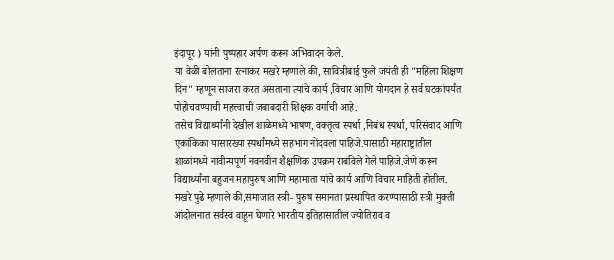इंदापूर ) यांनी पुष्पहार अर्पण करून अभिवादन केले.
या वेळी बोलताना रत्नाकर मखरे म्हणाले की, सावित्रीबाई फुले जयंती ही "महिला शिक्षण दिन" म्हणून साजरा करत असताना त्यांचे कार्य ,विचार आणि योगदान हे सर्व घटकांपर्यंत पोहोचवण्याची महत्त्वाची जबाबदारी शिक्षक वर्गाची आहे.
तसेच विद्यार्थ्यांनी देखील शाळेमध्ये भाषण, वक्तृत्व स्पर्धा ,निबंध स्पर्धा, परिसंवाद आणि एकांकिका यासारख्या स्पर्धांमध्ये सहभाग नोंदवला पाहिजे.यासाठी महाराष्ट्रातील शाळांमध्ये नावीन्यपूर्ण नवनवीन शैक्षणिक उपक्रम राबविले गेले पाहिजे.जेणे करून विद्यार्थ्यांना बहुजन महापुरुष आणि महामाता यांचे कार्य आणि विचार माहिती होतील.
मखरे पुढे म्हणाले की,समाजात स्त्री- पुरुष समानता प्रस्थापित करण्यासाठी स्त्री मुक्ती आंदोलनात सर्वस्व वाहून घेणारे भारतीय इतिहासातील ज्योतिराव व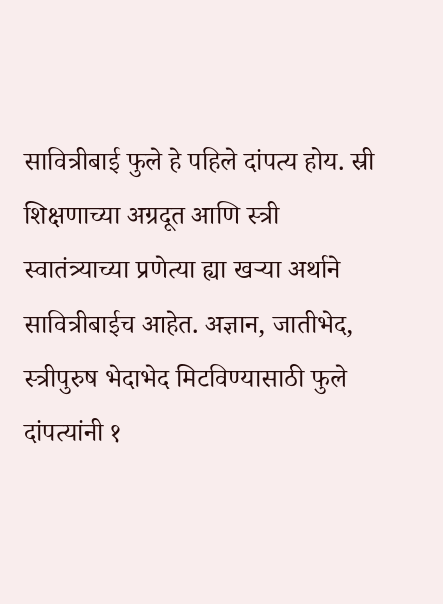सावित्रीबाई फुले हे पहिले दांपत्य होय. स्री शिक्षणाच्या अग्रदूत आणि स्त्री स्वातंत्र्याच्या प्रणेत्या ह्या खऱ्या अर्थाने सावित्रीबाईच आहेत. अज्ञान, जातीभेद, स्त्रीपुरुष भेदाभेद मिटविण्यासाठी फुले दांपत्यांनी १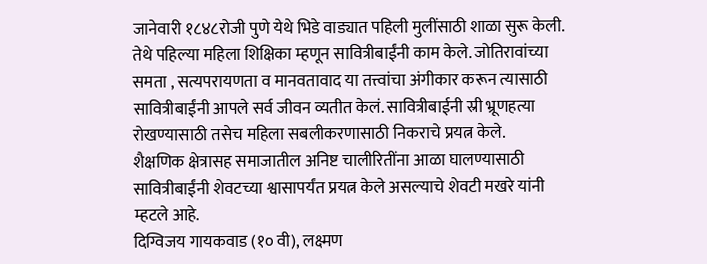जानेवारी १८४८रोजी पुणे येथे भिडे वाड्यात पहिली मुलींसाठी शाळा सुरू केली. तेथे पहिल्या महिला शिक्षिका म्हणून सावित्रीबाईंनी काम केले. जोतिरावांच्या समता , सत्यपरायणता व मानवतावाद या तत्त्वांचा अंगीकार करून त्यासाठी सावित्रीबाईंनी आपले सर्व जीवन व्यतीत केलं. सावित्रीबाईनी स्री भ्रूणहत्या रोखण्यासाठी तसेच महिला सबलीकरणासाठी निकराचे प्रयत्न केले.
शैक्षणिक क्षेत्रासह समाजातील अनिष्ट चालीरितींना आळा घालण्यासाठी सावित्रीबाईंनी शेवटच्या श्वासापर्यंत प्रयत्न केले असल्याचे शेवटी मखरे यांनी म्हटले आहे.
दिग्विजय गायकवाड (१० वी), लक्ष्मण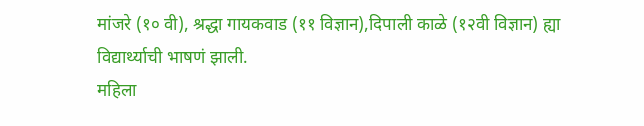मांजरे (१० वी), श्रद्धा गायकवाड (११ विज्ञान),दिपाली काळे (१२वी विज्ञान) ह्या विद्यार्थ्याची भाषणं झाली.
महिला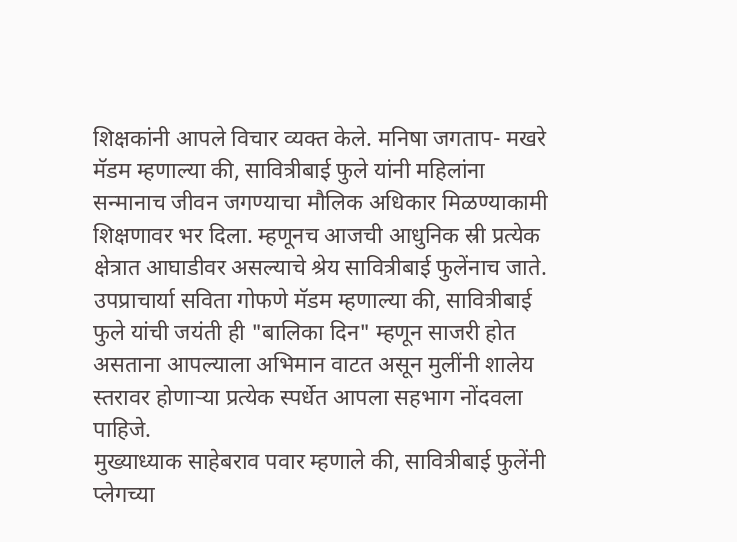शिक्षकांनी आपले विचार व्यक्त केले. मनिषा जगताप- मखरे मॅडम म्हणाल्या की, सावित्रीबाई फुले यांनी महिलांना सन्मानाच जीवन जगण्याचा मौलिक अधिकार मिळण्याकामी शिक्षणावर भर दिला. म्हणूनच आजची आधुनिक स्री प्रत्येक क्षेत्रात आघाडीवर असल्याचे श्रेय सावित्रीबाई फुलेंनाच जाते.
उपप्राचार्या सविता गोफणे मॅडम म्हणाल्या की, सावित्रीबाई फुले यांची जयंती ही "बालिका दिन" म्हणून साजरी होत असताना आपल्याला अभिमान वाटत असून मुलींनी शालेय स्तरावर होणाऱ्या प्रत्येक स्पर्धेत आपला सहभाग नोंदवला पाहिजे.
मुख्याध्याक साहेबराव पवार म्हणाले की, सावित्रीबाई फुलेंनी प्लेगच्या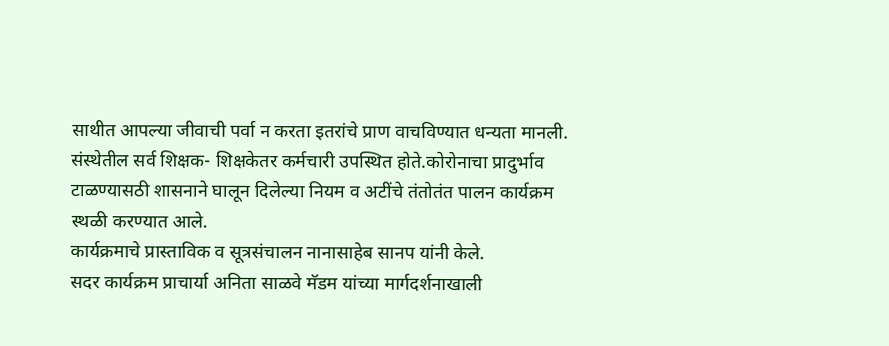साथीत आपल्या जीवाची पर्वा न करता इतरांचे प्राण वाचविण्यात धन्यता मानली.
संस्थेतील सर्व शिक्षक- शिक्षकेतर कर्मचारी उपस्थित होते.कोरोनाचा प्रादुर्भाव टाळण्यासठी शासनाने घालून दिलेल्या नियम व अटींचे तंतोतंत पालन कार्यक्रम स्थळी करण्यात आले.
कार्यक्रमाचे प्रास्ताविक व सूत्रसंचालन नानासाहेब सानप यांनी केले.
सदर कार्यक्रम प्राचार्या अनिता साळवे मॅडम यांच्या मार्गदर्शनाखाली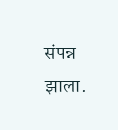संपन्न झाला.